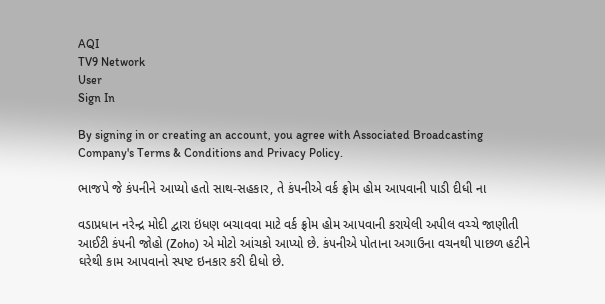AQI
TV9 Network
User
Sign In

By signing in or creating an account, you agree with Associated Broadcasting Company's Terms & Conditions and Privacy Policy.

ભાજપે જે કંપનીને આપ્યો હતો સાથ-સહકાર, તે કંપનીએ વર્ક ફ્રોમ હોમ આપવાની પાડી દીધી ના

વડાપ્રધાન નરેન્દ્ર મોદી દ્વારા ઇંધણ બચાવવા માટે વર્ક ફ્રોમ હોમ આપવાની કરાયેલી અપીલ વચ્ચે જાણીતી આઈટી કંપની જોહો (Zoho) એ મોટો આંચકો આપ્યો છે. કંપનીએ પોતાના અગાઉના વચનથી પાછળ હટીને ઘરેથી કામ આપવાનો સ્પષ્ટ ઇનકાર કરી દીધો છે.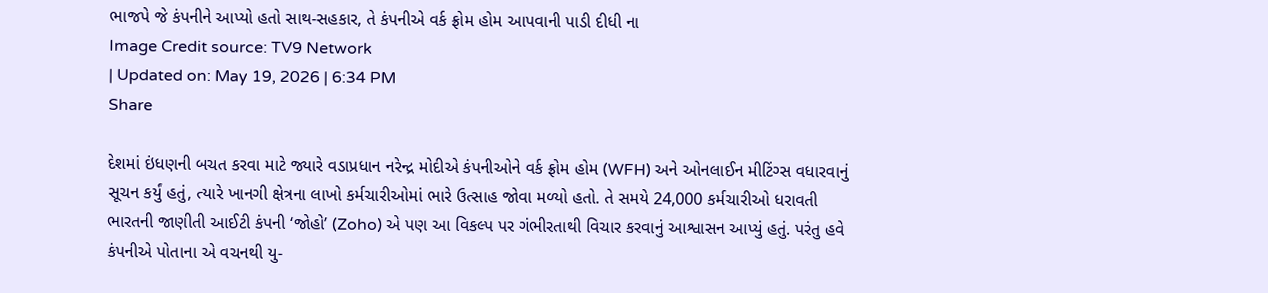ભાજપે જે કંપનીને આપ્યો હતો સાથ-સહકાર, તે કંપનીએ વર્ક ફ્રોમ હોમ આપવાની પાડી દીધી ના
Image Credit source: TV9 Network
| Updated on: May 19, 2026 | 6:34 PM
Share

દેશમાં ઇંધણની બચત કરવા માટે જ્યારે વડાપ્રધાન નરેન્દ્ર મોદીએ કંપનીઓને વર્ક ફ્રોમ હોમ (WFH) અને ઓનલાઈન મીટિંગ્સ વધારવાનું સૂચન કર્યું હતું, ત્યારે ખાનગી ક્ષેત્રના લાખો કર્મચારીઓમાં ભારે ઉત્સાહ જોવા મળ્યો હતો. તે સમયે 24,000 કર્મચારીઓ ધરાવતી ભારતની જાણીતી આઈટી કંપની ‘જોહો’ (Zoho) એ પણ આ વિકલ્પ પર ગંભીરતાથી વિચાર કરવાનું આશ્વાસન આપ્યું હતું. પરંતુ હવે કંપનીએ પોતાના એ વચનથી યુ-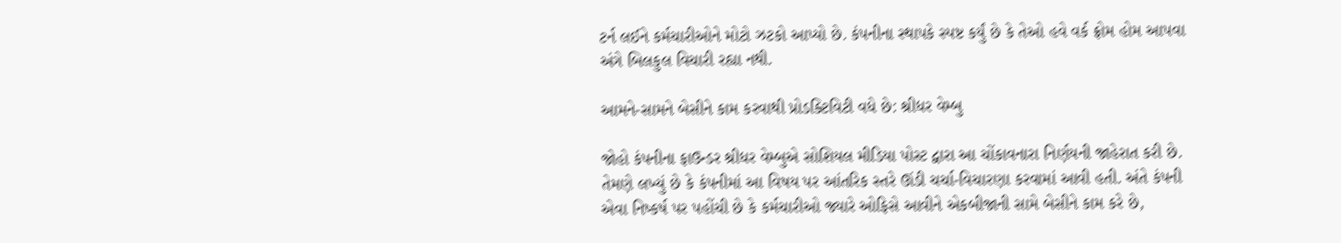ટર્ન લઈને કર્મચારીઓને મોટો ઝટકો આપ્યો છે. કંપનીના સ્થાપકે સ્પષ્ટ કર્યું છે કે તેઓ હવે વર્ક ફ્રોમ હોમ આપવા અંગે બિલકુલ વિચારી રહ્યા નથી.

આમને-સામને બેસીને કામ કરવાથી પ્રોડક્ટિવિટી વધે છે: શ્રીધર વેમ્બુ

જોહો કંપનીના ફાઉન્ડર શ્રીધર વેમ્બુએ સોશિયલ મીડિયા પોસ્ટ દ્વારા આ ચોંકાવનારા નિર્ણયની જાહેરાત કરી છે. તેમણે લખ્યું છે કે કંપનીમાં આ વિષય પર આંતરિક સ્તરે ઊંડી ચર્ચા-વિચારણા કરવામાં આવી હતી. અંતે કંપની એવા નિષ્કર્ષ પર પહોંચી છે કે કર્મચારીઓ જ્યારે ઓફિસે આવીને એકબીજાની સામે બેસીને કામ કરે છે,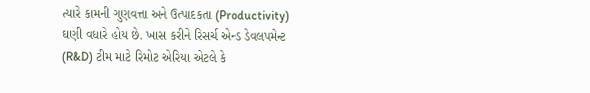ત્યારે કામની ગુણવત્તા અને ઉત્પાદકતા (Productivity) ઘણી વધારે હોય છે. ખાસ કરીને રિસર્ચ એન્ડ ડેવલપમેન્ટ (R&D) ટીમ માટે રિમોટ એરિયા એટલે કે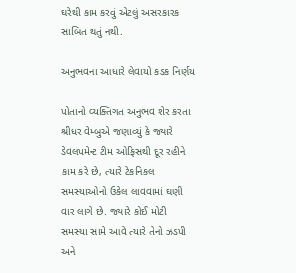ઘરેથી કામ કરવું એટલું અસરકારક સાબિત થતું નથી.

અનુભવના આધારે લેવાયો કડક નિર્ણય

પોતાનો વ્યક્તિગત અનુભવ શેર કરતા શ્રીધર વેમ્બુએ જણાવ્યું કે જ્યારે ડેવલપમેન્ટ ટીમ ઓફિસથી દૂર રહીને કામ કરે છે, ત્યારે ટેકનિકલ સમસ્યાઓનો ઉકેલ લાવવામાં ઘણી વાર લાગે છે. જ્યારે કોઈ મોટી સમસ્યા સામે આવે ત્યારે તેનો ઝડપી અને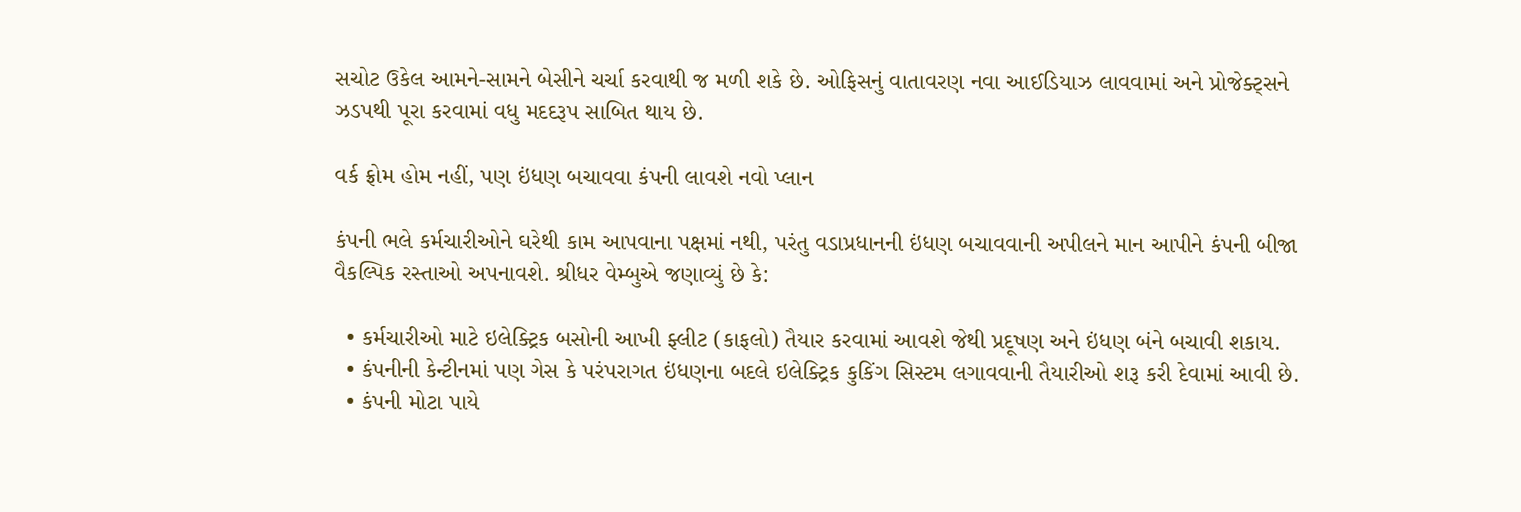સચોટ ઉકેલ આમને-સામને બેસીને ચર્ચા કરવાથી જ મળી શકે છે. ઓફિસનું વાતાવરણ નવા આઈડિયાઝ લાવવામાં અને પ્રોજેક્ટ્સને ઝડપથી પૂરા કરવામાં વધુ મદદરૂપ સાબિત થાય છે.

વર્ક ફ્રોમ હોમ નહીં, પણ ઇંધણ બચાવવા કંપની લાવશે નવો પ્લાન

કંપની ભલે કર્મચારીઓને ઘરેથી કામ આપવાના પક્ષમાં નથી, પરંતુ વડાપ્રધાનની ઇંધણ બચાવવાની અપીલને માન આપીને કંપની બીજા વૈકલ્પિક રસ્તાઓ અપનાવશે. શ્રીધર વેમ્બુએ જણાવ્યું છે કે:

  • કર્મચારીઓ માટે ઇલેક્ટ્રિક બસોની આખી ફ્લીટ (કાફલો) તૈયાર કરવામાં આવશે જેથી પ્રદૂષણ અને ઇંધણ બંને બચાવી શકાય.
  • કંપનીની કેન્ટીનમાં પણ ગેસ કે પરંપરાગત ઇંધણના બદલે ઇલેક્ટ્રિક કુકિંગ સિસ્ટમ લગાવવાની તૈયારીઓ શરૂ કરી દેવામાં આવી છે.
  • કંપની મોટા પાયે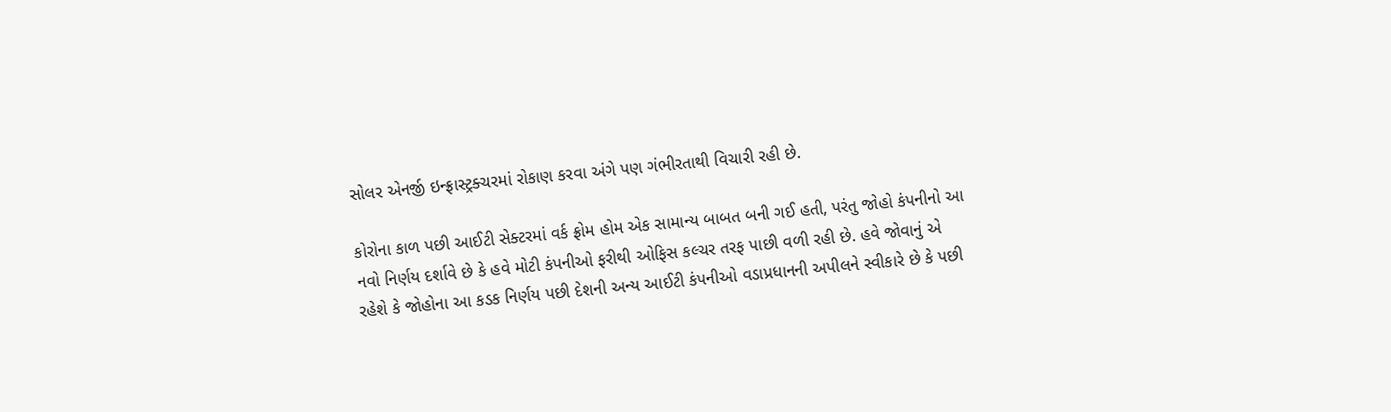સોલર એનર્જી ઇન્ફ્રાસ્ટ્રક્ચરમાં રોકાણ કરવા અંગે પણ ગંભીરતાથી વિચારી રહી છે.

કોરોના કાળ પછી આઈટી સેક્ટરમાં વર્ક ફ્રોમ હોમ એક સામાન્ય બાબત બની ગઈ હતી, પરંતુ જોહો કંપનીનો આ નવો નિર્ણય દર્શાવે છે કે હવે મોટી કંપનીઓ ફરીથી ઓફિસ કલ્ચર તરફ પાછી વળી રહી છે. હવે જોવાનું એ રહેશે કે જોહોના આ કડક નિર્ણય પછી દેશની અન્ય આઈટી કંપનીઓ વડાપ્રધાનની અપીલને સ્વીકારે છે કે પછી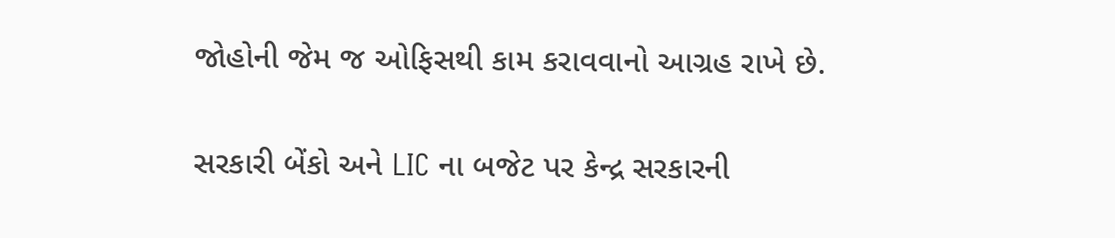જોહોની જેમ જ ઓફિસથી કામ કરાવવાનો આગ્રહ રાખે છે.

સરકારી બેંકો અને LIC ના બજેટ પર કેન્દ્ર સરકારની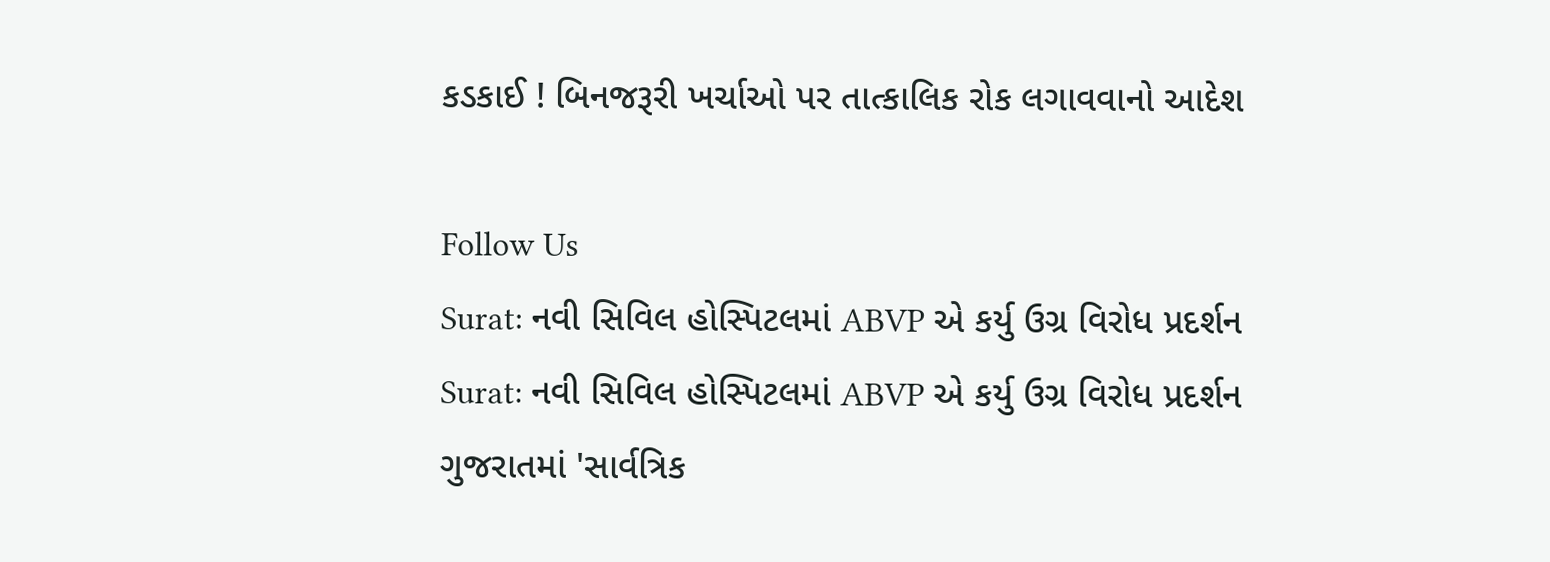કડકાઈ ! બિનજરૂરી ખર્ચાઓ પર તાત્કાલિક રોક લગાવવાનો આદેશ

Follow Us
Surat: નવી સિવિલ હોસ્પિટલમાં ABVP એ કર્યુ ઉગ્ર વિરોધ પ્રદર્શન
Surat: નવી સિવિલ હોસ્પિટલમાં ABVP એ કર્યુ ઉગ્ર વિરોધ પ્રદર્શન
ગુજરાતમાં 'સાર્વત્રિક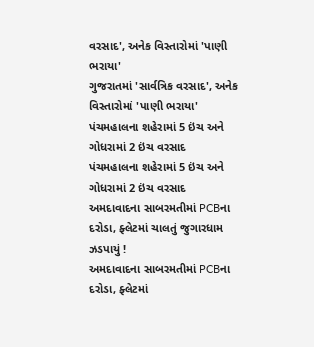વરસાદ', અનેક વિસ્તારોમાં 'પાણી ભરાયા'
ગુજરાતમાં 'સાર્વત્રિક વરસાદ', અનેક વિસ્તારોમાં 'પાણી ભરાયા'
પંચમહાલના શહેરામાં 5 ઇંચ અને ગોધરામાં 2 ઇંચ વરસાદ
પંચમહાલના શહેરામાં 5 ઇંચ અને ગોધરામાં 2 ઇંચ વરસાદ
અમદાવાદના સાબરમતીમાં PCBના દરોડા, ફ્લેટમાં ચાલતું જુગારધામ ઝડપાયું !
અમદાવાદના સાબરમતીમાં PCBના દરોડા, ફ્લેટમાં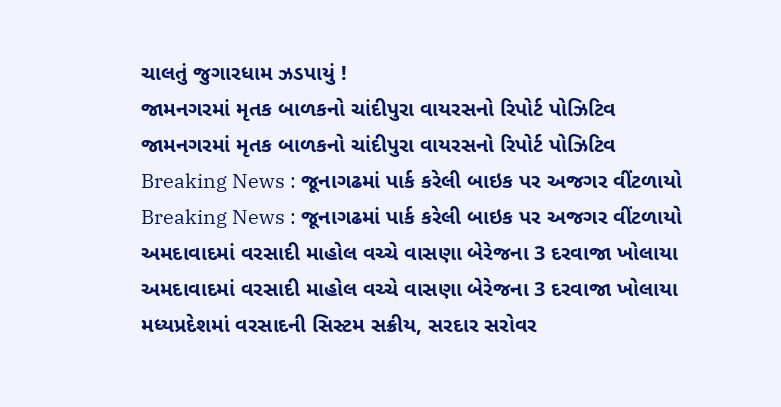ચાલતું જુગારધામ ઝડપાયું !
જામનગરમાં મૃતક બાળકનો ચાંદીપુરા વાયરસનો રિપોર્ટ પોઝિટિવ
જામનગરમાં મૃતક બાળકનો ચાંદીપુરા વાયરસનો રિપોર્ટ પોઝિટિવ
Breaking News : જૂનાગઢમાં પાર્ક કરેલી બાઇક પર અજગર વીંટળાયો
Breaking News : જૂનાગઢમાં પાર્ક કરેલી બાઇક પર અજગર વીંટળાયો
અમદાવાદમાં વરસાદી માહોલ વચ્ચે વાસણા બેરેજના 3 દરવાજા ખોલાયા
અમદાવાદમાં વરસાદી માહોલ વચ્ચે વાસણા બેરેજના 3 દરવાજા ખોલાયા
મધ્યપ્રદેશમાં વરસાદની સિસ્ટમ સક્રીય, સરદાર સરોવર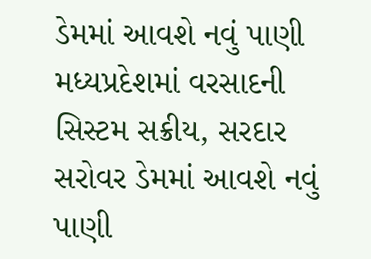ડેમમાં આવશે નવું પાણી
મધ્યપ્રદેશમાં વરસાદની સિસ્ટમ સક્રીય, સરદાર સરોવર ડેમમાં આવશે નવું પાણી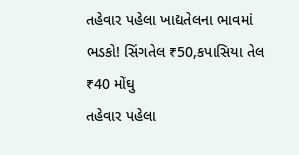તહેવાર પહેલા ખાદ્યતેલના ભાવમાં ભડકો! સિંગતેલ ₹50,કપાસિયા તેલ ₹40 મોંઘુ
તહેવાર પહેલા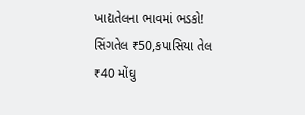ખાદ્યતેલના ભાવમાં ભડકો! સિંગતેલ ₹50,કપાસિયા તેલ ₹40 મોંઘુ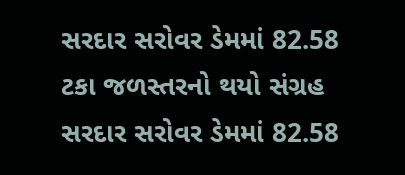સરદાર સરોવર ડેમમાં 82.58 ટકા જળસ્તરનો થયો સંગ્રહ
સરદાર સરોવર ડેમમાં 82.58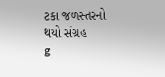ટકા જળસ્તરનો થયો સંગ્રહ
g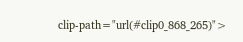clip-path="url(#clip0_868_265)">